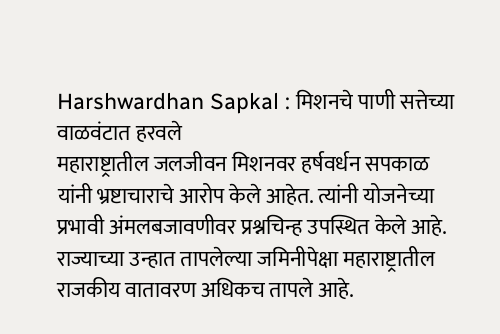Harshwardhan Sapkal : मिशनचे पाणी सत्तेच्या वाळवंटात हरवले
महाराष्ट्रातील जलजीवन मिशनवर हर्षवर्धन सपकाळ यांनी भ्रष्टाचाराचे आरोप केले आहेत. त्यांनी योजनेच्या प्रभावी अंमलबजावणीवर प्रश्नचिन्ह उपस्थित केले आहे. राज्याच्या उन्हात तापलेल्या जमिनीपेक्षा महाराष्ट्रातील राजकीय वातावरण अधिकच तापले आहे.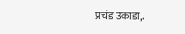प्रचंड उकाडा,.